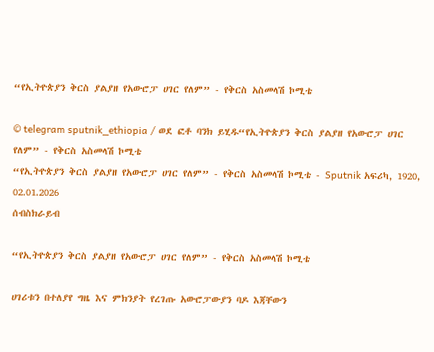“የኢትዮጵያን ቅርስ ያልያዘ የአውሮፓ ሀገር የለም” - የቅርስ አስመላሽ ኮሚቴ

© telegram sputnik_ethiopia / ወደ ፎቶ ባንክ ይሂዱ“የኢትዮጵያን ቅርስ ያልያዘ የአውሮፓ ሀገር የለም” - የቅርስ አስመላሽ ኮሚቴ
“የኢትዮጵያን ቅርስ ያልያዘ የአውሮፓ ሀገር የለም” - የቅርስ አስመላሽ ኮሚቴ - Sputnik አፍሪካ, 1920, 02.01.2026
ሰብስክራይብ

“የኢትዮጵያን ቅርስ ያልያዘ የአውሮፓ ሀገር የለም” - የቅርስ አስመላሽ ኮሚቴ

ሀገሪቱን በተለያየ ግዜ እና ምክንያት የረገጡ አውሮፓውያን ባዶ እጃቸውን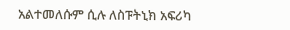አልተመለሱም ሲሉ ለስፑትኒክ አፍሪካ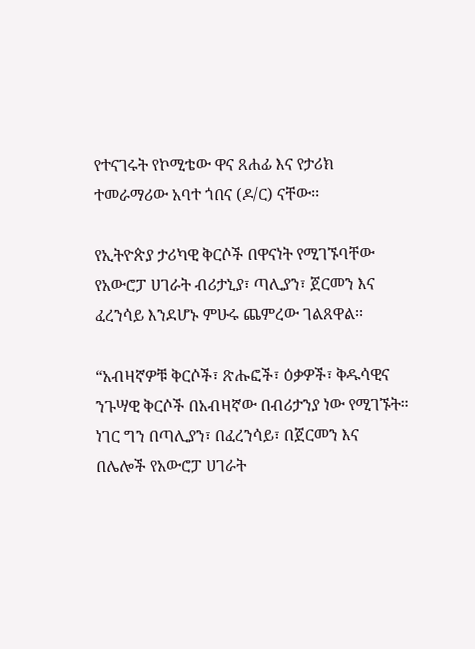የተናገሩት የኮሚቴው ዋና ጸሐፊ እና የታሪክ ተመራማሪው አባተ ጎበና (ዶ/ር) ናቸው፡፡

የኢትዮጵያ ታሪካዊ ቅርሶች በዋናነት የሚገኙባቸው የአውሮፓ ሀገራት ብሪታኒያ፣ ጣሊያን፣ ጀርመን እና ፈረንሳይ እንደሆኑ ምሁሩ ጨምረው ገልጸዋል፡፡

“አብዛኛዎቹ ቅርሶች፣ ጽሑፎች፣ ዕቃዎች፣ ቅዱሳዊና ንጉሣዊ ቅርሶች በአብዛኛው በብሪታንያ ነው የሚገኙት። ነገር ግን በጣሊያን፣ በፈረንሳይ፣ በጀርመን እና በሌሎች የአውሮፓ ሀገራት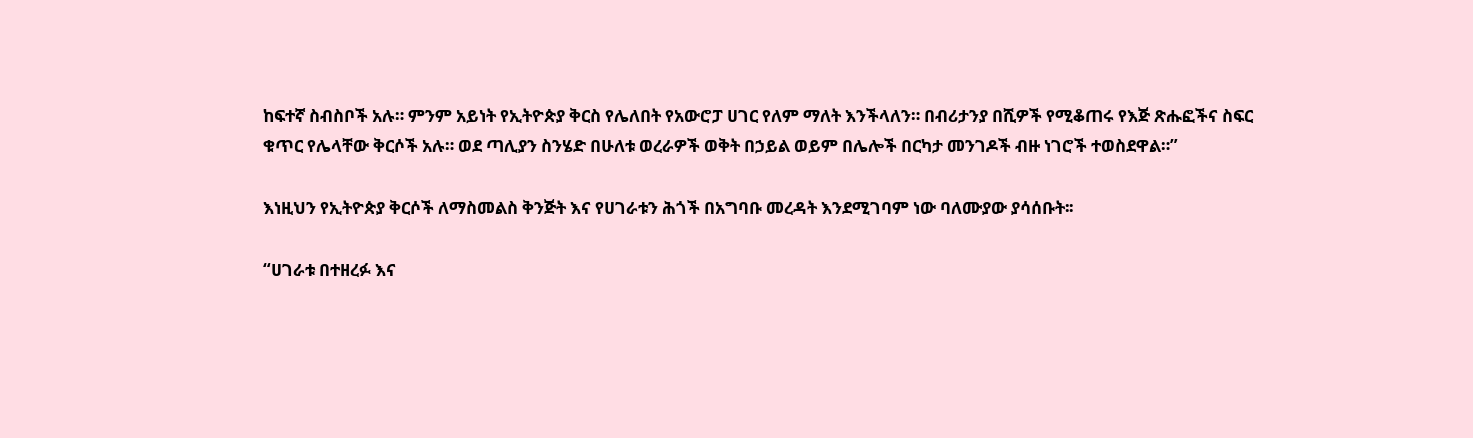ከፍተኛ ስብስቦች አሉ። ምንም አይነት የኢትዮጵያ ቅርስ የሌለበት የአውሮፓ ሀገር የለም ማለት እንችላለን። በብሪታንያ በሺዎች የሚቆጠሩ የእጅ ጽሑፎችና ስፍር ቁጥር የሌላቸው ቅርሶች አሉ። ወደ ጣሊያን ስንሄድ በሁለቱ ወረራዎች ወቅት በኃይል ወይም በሌሎች በርካታ መንገዶች ብዙ ነገሮች ተወስደዋል።”

እነዚህን የኢትዮጵያ ቅርሶች ለማስመልስ ቅንጅት እና የሀገራቱን ሕጎች በአግባቡ መረዳት እንደሚገባም ነው ባለሙያው ያሳሰቡት፡፡

“ሀገራቱ በተዘረፉ እና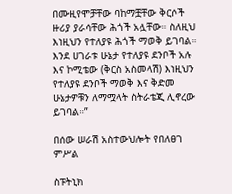በሙዚየሞቻቸው ባከማቿቸው ቅርሶች ዙሪያ ያራሳቸው ሕጎች አሏቸው። ስለዚህ እነዚህን የተለያዩ ሕጎች ማወቅ ይገባል። እንደ ሀገራቱ ሁኔታ የተለያዩ ደንቦች አሉ እና ኮሚቴው (ቅርስ አስመላሽ) እነዚህን የተለያዩ ደንቦች ማወቅ እና ቅድመ ሁኔታዎቹን ለማሟላት ስትራቴጂ ሊኖረው ይገባል።”

በሰው ሠራሽ አስተውህሎት የበለፀገ ምሥል

ስፑትኒክ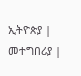ኢትዮጵያ | መተግበሪያ |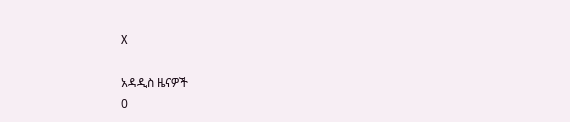X

አዳዲስ ዜናዎች
0